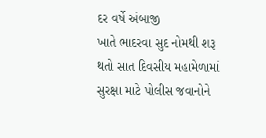દર વર્ષે અંબાજી
ખાતે ભાદરવા સુદ નોમથી શરૂ થતો સાત દિવસીય મહામેળામાં સુરક્ષા માટે પોલીસ જવાનોને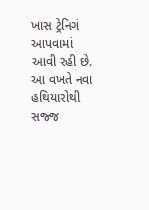ખાસ ટ્રેનિગં આપવામાં આવી રહી છે. આ વખતે નવા હથિયારોથી સજ્જ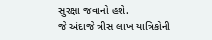સુરક્ષા જવાનો હશે.
જે અંદાજે ત્રીસ લાખ યાત્રિકોની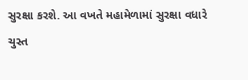સુરક્ષા કરશે. આ વખતે મહામેળામાં સુરક્ષા વધારે
ચુસ્ત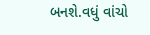બનશે.વધું વાંચો